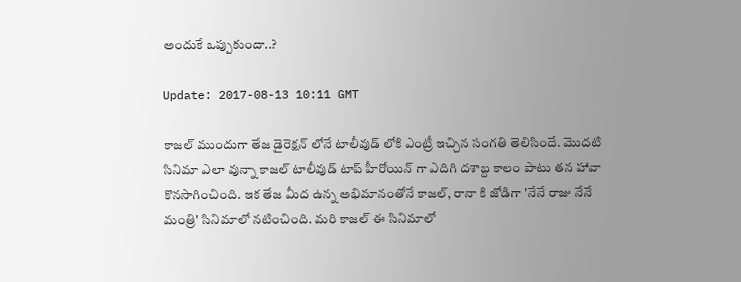అందుకే ఒప్పుకుందా..?

Update: 2017-08-13 10:11 GMT

కాజల్ ముందుగా తేజ డైరెక్షన్ లోనే టాలీవుడ్ లోకి ఎంట్రీ ఇచ్చిన సంగతి తెలిసిందే. మొదటి సినిమా ఎలా వున్నా కాజల్ టాలీవుడ్ టాప్ హీరోయిన్ గా ఎదిగి దశాబ్ద కాలం పాటు తన హావా కొనసాగించింది. ఇక తేజ మీద ఉన్న అభిమానంతోనే కాజల్, రానా కి జోడిగా 'నేనే రాజు నేనే మంత్రి' సినిమాలో నటించింది. మరి కాజల్ ఈ సినిమాలో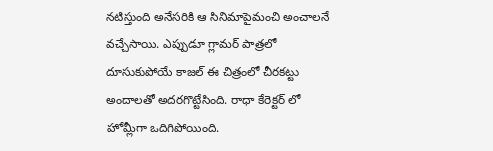నటిస్తుంది అనేసరికి ఆ సినిమాపైమంచి అంచాలనే వచ్చేసాయి. ఎప్పుడూ గ్లామర్ పాత్రలో దూసుకుపోయే కాజల్ ఈ చిత్రంలో చీరకట్టు అందాలతో అదరగొట్టేసింది. రాధా కేరెక్టర్ లో హోమ్లీగా ఒదిగిపోయింది.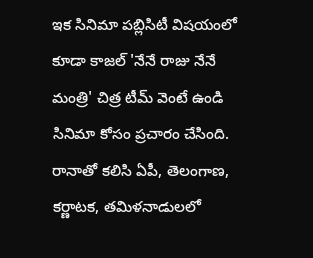ఇక సినిమా పబ్లిసిటీ విషయంలో కూడా కాజల్ 'నేనే రాజు నేనే మంత్రి' చిత్ర టీమ్ వెంటే ఉండి సినిమా కోసం ప్రచారం చేసింది. రానాతో కలిసి ఏపీ, తెలంగాణ, కర్ణాటక, తమిళనాడులలో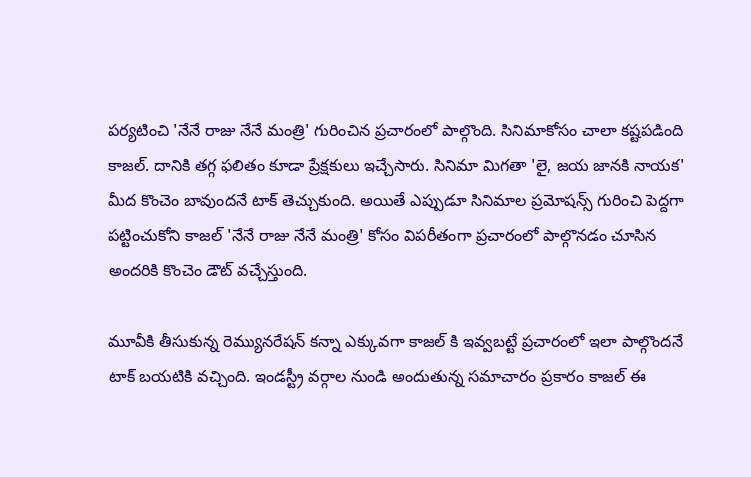పర్యటించి 'నేనే రాజు నేనే మంత్రి' గురించిన ప్రచారంలో పాల్గొంది. సినిమాకోసం చాలా కష్టపడింది కాజల్. దానికి తగ్గ ఫలితం కూడా ప్రేక్షకులు ఇచ్చేసారు. సినిమా మిగతా 'లై, జయ జానకి నాయక' మీద కొంచెం బావుందనే టాక్ తెచ్చుకుంది. అయితే ఎప్పుడూ సినిమాల ప్రమోషన్స్ గురించి పెద్దగా పట్టించుకోని కాజల్ 'నేనే రాజు నేనే మంత్రి' కోసం విపరీతంగా ప్రచారంలో పాల్గొనడం చూసిన అందరికి కొంచెం డౌట్ వచ్చేస్తుంది.

మూవీకి తీసుకున్న రెమ్యునరేషన్ కన్నా ఎక్కువగా కాజల్ కి ఇవ్వబట్టే ప్రచారంలో ఇలా పాల్గొందనే టాక్ బయటికి వచ్చింది. ఇండస్ట్రీ వర్గాల నుండి అందుతున్న సమాచారం ప్రకారం కాజల్ ఈ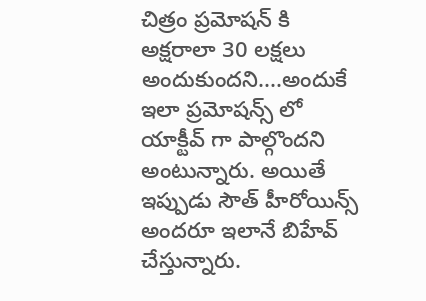చిత్రం ప్రమోషన్ కి అక్షరాలా 30 లక్షలు అందుకుందని....అందుకే ఇలా ప్రమోషన్స్ లో యాక్టీవ్ గా పాల్గొందని అంటున్నారు. అయితే ఇప్పుడు సౌత్ హీరోయిన్స్ అందరూ ఇలానే బిహేవ్ చేస్తున్నారు.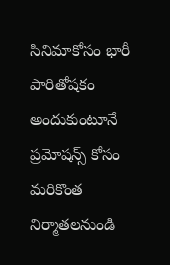సినిమాకోసం భారీ పారితోషకం అందుకుంటూనే ప్రమోషన్స్ కోసం మరికొంత నిర్మాతలనుండి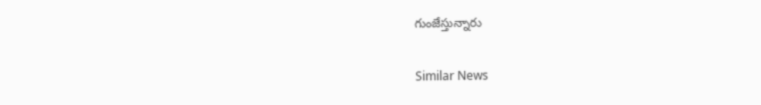గుంజేస్తున్నారు

Similar News